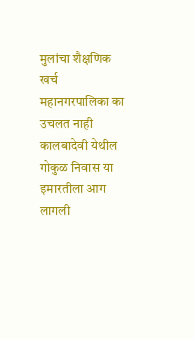मुलांचा शैक्षणिक खर्च महानगरपालिका का उचलत नाही
कालबादेवी येथील गोकुळ निवास या इमारतीला आग लागली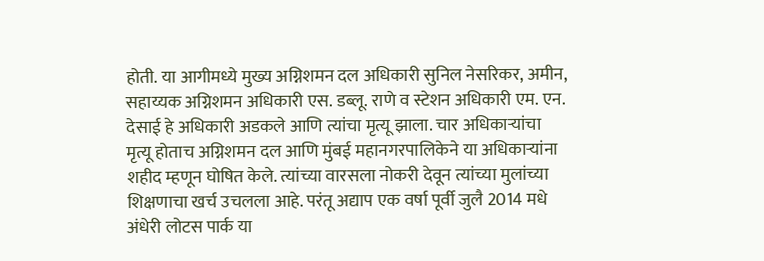होती. या आगीमध्ये मुख्य अग्निशमन दल अधिकारी सुनिल नेसरिकर, अमीन, सहाय्यक अग्निशमन अधिकारी एस. डब्लू. राणे व स्टेशन अधिकारी एम. एन. देसाई हे अधिकारी अडकले आणि त्यांचा मृत्यू झाला. चार अधिकाऱ्यांचा मृत्यू होताच अग्निशमन दल आणि मुंबई महानगरपालिकेने या अधिकाऱ्यांना शहीद म्हणून घोषित केले. त्यांच्या वारसला नोकरी देवून त्यांच्या मुलांच्या शिक्षणाचा खर्च उचलला आहे. परंतू अद्याप एक वर्षा पूर्वी जुलै 2014 मधे अंधेरी लोटस पार्क या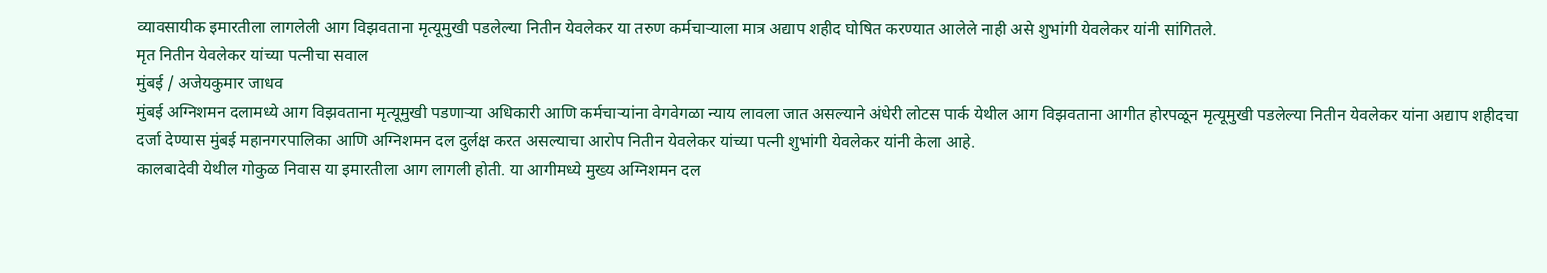व्यावसायीक इमारतीला लागलेली आग विझवताना मृत्यूमुखी पडलेल्या नितीन येवलेकर या तरुण कर्मचाऱ्याला मात्र अद्याप शहीद घोषित करण्यात आलेले नाही असे शुभांगी येवलेकर यांनी सांगितले.
मृत नितीन येवलेकर यांच्या पत्नीचा सवाल
मुंबई / अजेयकुमार जाधव
मुंबई अग्निशमन दलामध्ये आग विझवताना मृत्यूमुखी पडणाऱ्या अधिकारी आणि कर्मचाऱ्यांना वेगवेगळा न्याय लावला जात असल्याने अंधेरी लोटस पार्क येथील आग विझवताना आगीत होरपळून मृत्यूमुखी पडलेल्या नितीन येवलेकर यांना अद्याप शहीदचा दर्जा देण्यास मुंबई महानगरपालिका आणि अग्निशमन दल दुर्लक्ष करत असल्याचा आरोप नितीन येवलेकर यांच्या पत्नी शुभांगी येवलेकर यांनी केला आहे.
कालबादेवी येथील गोकुळ निवास या इमारतीला आग लागली होती. या आगीमध्ये मुख्य अग्निशमन दल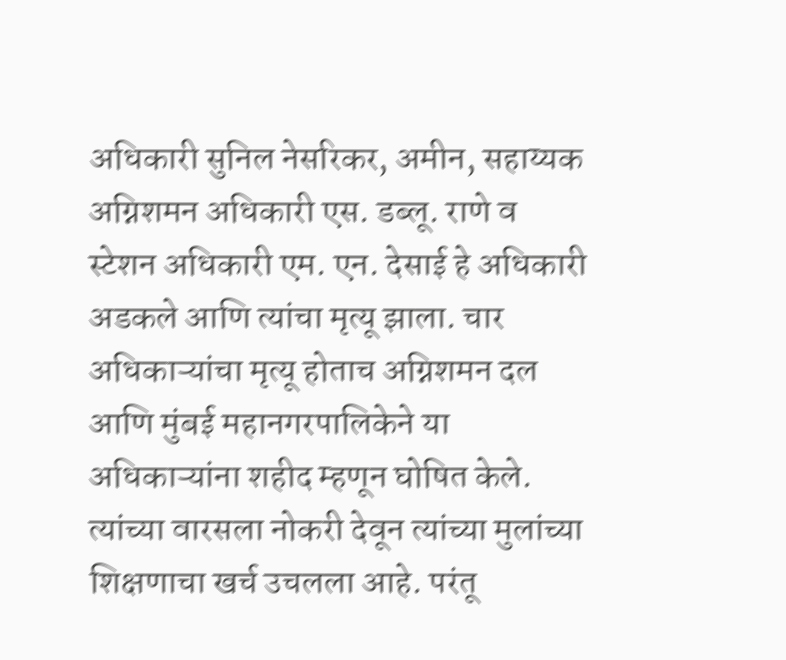अधिकारी सुनिल नेसरिकर, अमीन, सहाय्यक अग्निशमन अधिकारी एस. डब्लू. राणे व स्टेशन अधिकारी एम. एन. देसाई हे अधिकारी अडकले आणि त्यांचा मृत्यू झाला. चार अधिकाऱ्यांचा मृत्यू होताच अग्निशमन दल आणि मुंबई महानगरपालिकेने या अधिकाऱ्यांना शहीद म्हणून घोषित केले. त्यांच्या वारसला नोकरी देवून त्यांच्या मुलांच्या शिक्षणाचा खर्च उचलला आहे. परंतू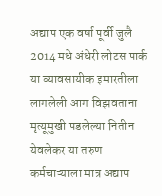अद्याप एक वर्षा पूर्वी जुलै 2014 मधे अंधेरी लोटस पार्क या व्यावसायीक इमारतीला लागलेली आग विझवताना मृत्यूमुखी पडलेल्या नितीन येवलेकर या तरुण कर्मचाऱ्याला मात्र अद्याप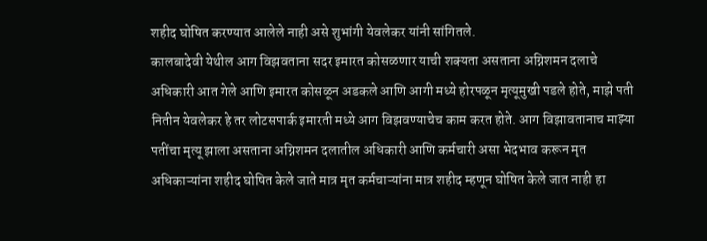शहीद घोषित करण्यात आलेले नाही असे शुभांगी येवलेकर यांनी सांगितले.
कालबादेवी येथील आग विझवताना सदर इमारत कोसळणार याची शक्यता असताना अग्निशमन दलाचे अधिकारी आत गेले आणि इमारत कोसळून अडकले आणि आगी मध्ये होरपळून मृत्यूमुखी पडले होते, माझे पती नितीन येवलेकर हे तर लोटसपार्क इमारती मध्ये आग विझवण्याचेच काम करत होते. आग विझावतानाच माझ्या पतींचा मृत्यू झाला असताना अग्निशमन दलातील अधिकारी आणि कर्मचारी असा भेदभाव करून मृत अधिकाऱ्यांना शहीद घोषित केले जाते मात्र मृत कर्मचाऱ्यांना मात्र शहीद म्हणून घोषित केले जात नाही हा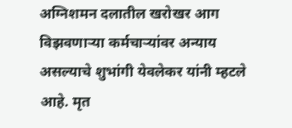अग्निशमन दलातील खरोखर आग विझवणाऱ्या कर्मचाऱ्यांवर अन्याय असल्याचे शुभांगी येवलेकर यांनी म्हटले आहे. मृत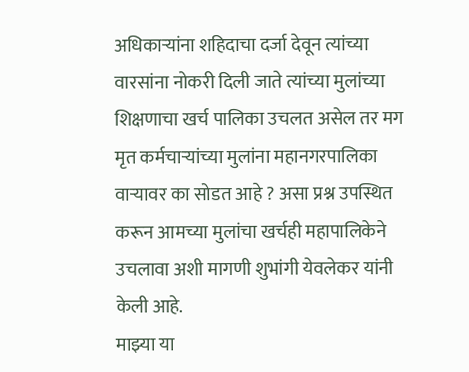अधिकाऱ्यांना शहिदाचा दर्जा देवून त्यांच्या वारसांना नोकरी दिली जाते त्यांच्या मुलांच्या शिक्षणाचा खर्च पालिका उचलत असेल तर मग मृत कर्मचाऱ्यांच्या मुलांना महानगरपालिका वाऱ्यावर का सोडत आहे ? असा प्रश्न उपस्थित करून आमच्या मुलांचा खर्चही महापालिकेने उचलावा अशी मागणी शुभांगी येवलेकर यांनी केली आहे.
माझ्या या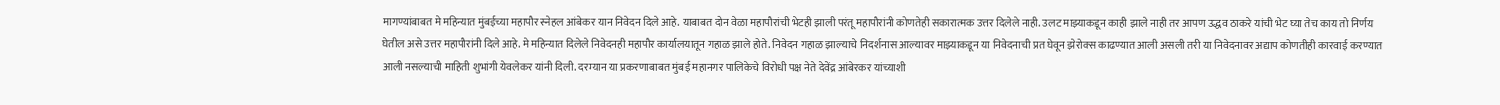मागण्यांबाबत मे महिन्यात मुंबईच्या महापौर स्नेहल आंबेकर यान निवेदन दिले आहे. याबाबत दोन वेळा महापौरांची भेटही झाली परंतू महापौरांनी कोणतेही सकारात्मक उत्तर दिलेले नाही. उलट माझ्याकडून काही झाले नाही तर आपण उद्धव ठाकरे यांची भेट घ्या तेच काय तो निर्णय घेतील असे उत्तर महापौरांनी दिले आहे. मे महिन्यात दिलेले निवेदनही महापौर कार्यालयातून गहाळ झाले होते. निवेदन गहाळ झाल्याचे निदर्शनास आल्यावर माझ्याकडून या निवेदनाची प्रत घेवून झेरोक्स काढण्यात आली असली तरी या निवेदनावर अद्याप कोणतीही कारवाई करण्यात आली नसल्याची माहिती शुभांगी येवलेकर यांनी दिली. दरम्यान या प्रकरणाबाबत मुंबई महानगर पालिकेचे विरोधी पक्ष नेते देवेंद्र आंबेरकर यांच्याशी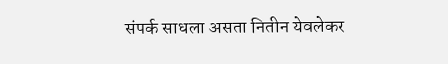संपर्क साधला असता नितीन येवलेकर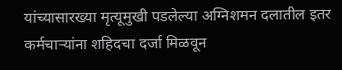यांच्यासारख्या मृत्यूमुखी पडलेल्या अग्निशमन दलातील इतर कर्मचाऱ्यांना शहिदचा दर्जा मिळवून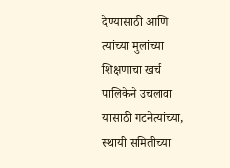देण्यासाठी आणि त्यांच्या मुलांच्या शिक्षणाचा खर्च पालिकेने उचलावा यासाठी गटनेत्यांच्या, स्थायी समितीच्या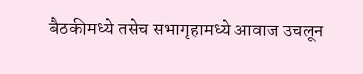बैठकीमध्ये तसेच सभागृहामध्ये आवाज उचलून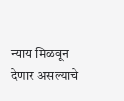न्याय मिळवून देणार असल्याचे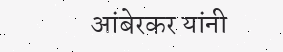आंबेरकर यांनी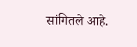सांगितले आहे.